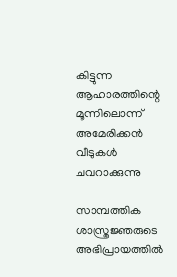കിട്ടുന്ന ആഹാരത്തിന്റെ മൂന്നിലൊന്ന് അമേരിക്കന്‍ വീടുകള്‍ ചവറാക്കുന്നു

സാമ്പത്തിക ശാസ്ത്രജ്ഞരുടെ അഭിപ്രായത്തില്‍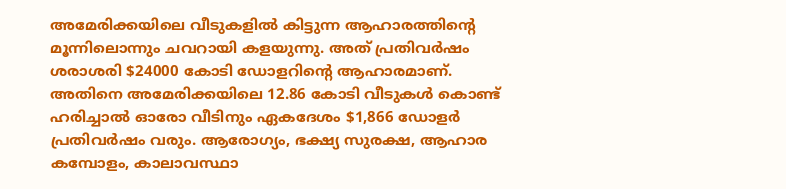അമേരിക്കയിലെ വീടുകളില്‍ കിട്ടുന്ന ആഹാരത്തിന്റെ മൂന്നിലൊന്നും ചവറായി കളയുന്നു. അത് പ്രതിവര്‍ഷം ശരാശരി $24000 കോടി ഡോളറിന്റെ ആഹാരമാണ്. അതിനെ അമേരിക്കയിലെ 12.86 കോടി വീടുകള്‍ കൊണ്ട് ഹരിച്ചാല്‍ ഓരോ വീടിനും ഏകദേശം $1,866 ഡോളര്‍ പ്രതിവര്‍ഷം വരും. ആരോഗ്യം, ഭക്ഷ്യ സുരക്ഷ, ആഹാര കമ്പോളം, കാലാവസ്ഥാ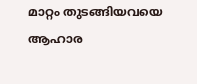മാറ്റം തുടങ്ങിയവയെ ആഹാര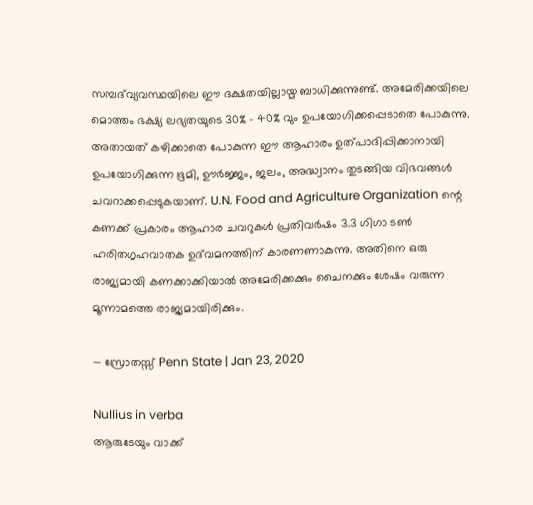സമ്പദ്‌വ്യവസ്ഥയിലെ ഈ ദക്ഷതയില്ലായ്മ ബാധിക്കുന്നുണ്ട്. അമേരിക്കയിലെ മൊത്തം ഭക്ഷ്യ ലഭ്യതയുടെ 30% – 40% വും ഉപയോഗിക്കപ്പെടാതെ പോകുന്നു. അതായത് കഴിക്കാതെ പോകുന്ന ഈ ആഹാരം ഉത്പാദിപ്പിക്കാനായി ഉപയോഗിക്കുന്ന ഭൂമി, ഊര്‍ജ്ജം, ജലം, അദ്ധ്വാനം തുടങ്ങിയ വിഭവങ്ങള്‍ ചവറാക്കപ്പെടുകയാണ്. U.N. Food and Agriculture Organization ന്റെ കണക്ക് പ്രകാരം ആഹാര ചവറുകള്‍ പ്രതിവര്‍ഷം 3.3 ഗിഗാ ടണ്‍ ഹരിതഗൃഹവാതക ഉദ്‌വമനത്തിന് കാരണണാകുന്നു. അതിനെ ഒരു രാജ്യമായി കണക്കാക്കിയാല്‍ അമേരിക്കക്കും ചൈനക്കും ശേഷം വരുന്ന മൂന്നാമത്തെ രാജ്യമായിരിക്കും.

— സ്രോതസ്സ് Penn State | Jan 23, 2020

Nullius in verba
ആരുടേയും വാക്ക്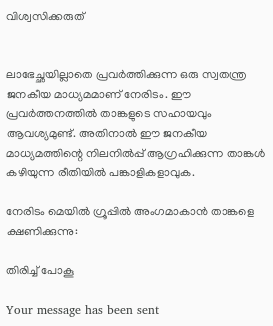വിശ്വസിക്കരുത്


ലാഭേച്ഛയില്ലാതെ പ്രവര്‍ത്തിക്കുന്ന ഒരു സ്വതന്ത്ര ജനകീയ മാധ്യമമാണ് നേരിടം. ഈ പ്രവര്‍ത്തനത്തില്‍ താങ്കളുടെ സഹായവും ആവശ്യമുണ്ട്. അതിനാല്‍ ഈ ജനകീയ മാധ്യമത്തിന്റെ നിലനില്‍പ്പ് ആഗ്രഹിക്കുന്ന താങ്കള്‍ കഴിയുന്ന രീതിയില്‍ പങ്കാളികളാവുക.

നേരിടം മെയില്‍ ഗ്രൂപ്പില്‍ അംഗമാകാന്‍ താങ്കളെ ക്ഷണിക്കുന്നു:

തിരിച്ച് പോകൂ

Your message has been sent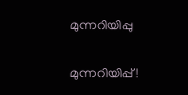മുന്നറിയിപ്പു

മുന്നറിയിപ്പ്!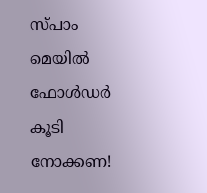സ്പാം മെയില്‍ ഫോള്‍ഡര്‍ കൂടി നോക്കണ!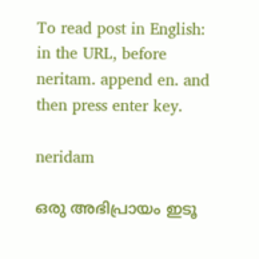To read post in English:
in the URL, before neritam. append en. and then press enter key.

neridam

ഒരു അഭിപ്രായം ഇടൂ